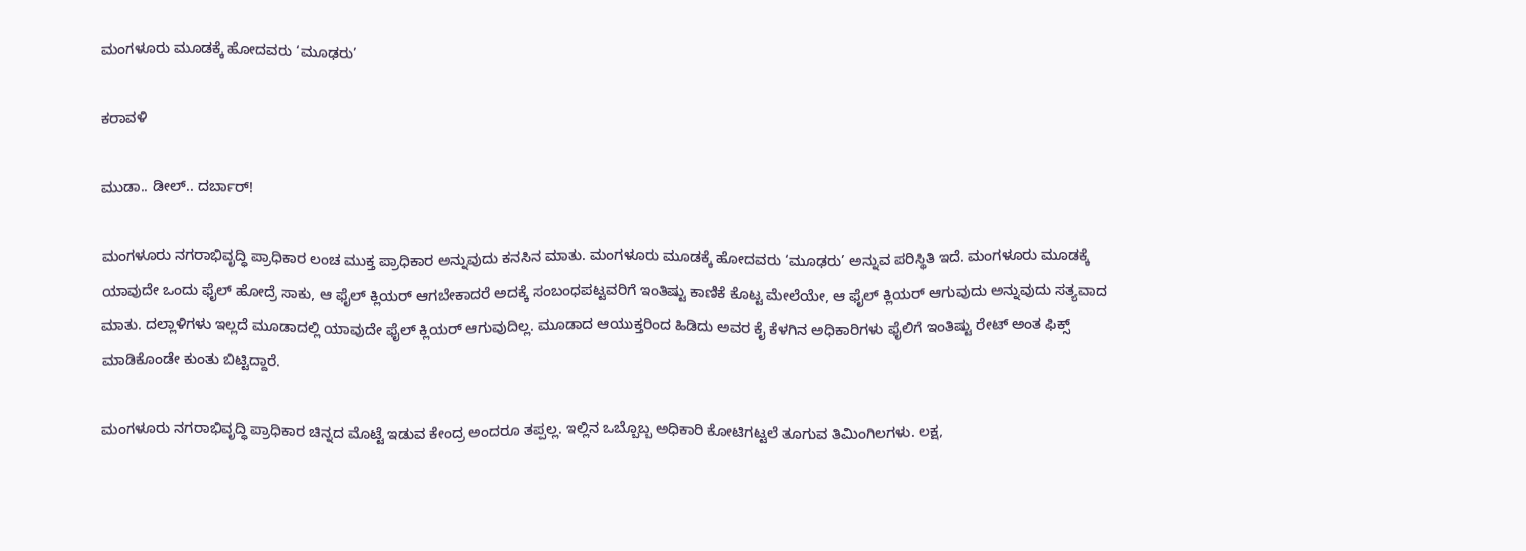ಮಂಗಳೂರು ಮೂಡಕ್ಕೆ ಹೋದವರು ‘ಮೂಢರು’

ಕರಾವಳಿ

ಮುಡಾ.. ಡೀಲ್.. ದರ್ಬಾರ್!

ಮಂಗಳೂರು ನಗರಾಭಿವೃದ್ಧಿ ಪ್ರಾಧಿಕಾರ ಲಂಚ ಮುಕ್ತ ಪ್ರಾಧಿಕಾರ ಅನ್ನುವುದು ಕನಸಿನ ಮಾತು. ಮಂಗಳೂರು ಮೂಡಕ್ಕೆ ಹೋದವರು ‘ಮೂಢರು’ ಅನ್ನುವ ಪರಿಸ್ಥಿತಿ ಇದೆ. ಮಂಗಳೂರು ಮೂಡಕ್ಕೆ ಯಾವುದೇ ಒಂದು ಫೈಲ್ ಹೋದ್ರೆ ಸಾಕು, ಆ ಫೈಲ್ ಕ್ಲಿಯರ್ ಆಗಬೇಕಾದರೆ ಅದಕ್ಕೆ ಸಂಬಂಧಪಟ್ಟವರಿಗೆ ಇಂತಿಷ್ಟು ಕಾಣಿಕೆ ಕೊಟ್ಟ ಮೇಲೆಯೇ, ಆ ಫೈಲ್ ಕ್ಲಿಯರ್ ಆಗುವುದು ಅನ್ನುವುದು ಸತ್ಯವಾದ ಮಾತು. ದಲ್ಲಾಳಿಗಳು ಇಲ್ಲದೆ ಮೂಡಾದಲ್ಲಿ ಯಾವುದೇ ಫೈಲ್ ಕ್ಲಿಯರ್ ಆಗುವುದಿಲ್ಲ. ಮೂಡಾದ ಆಯುಕ್ತರಿಂದ ಹಿಡಿದು ಅವರ ಕೈ ಕೆಳಗಿನ ಅಧಿಕಾರಿಗಳು ಫೈಲಿಗೆ ಇಂತಿಷ್ಟು ರೇಟ್ ಅಂತ ಫಿಕ್ಸ್ ಮಾಡಿಕೊಂಡೇ ಕುಂತು ಬಿಟ್ಟಿದ್ದಾರೆ.

ಮಂಗಳೂರು ನಗರಾಭಿವೃದ್ಧಿ ಪ್ರಾಧಿಕಾರ ಚಿನ್ನದ ಮೊಟ್ಟೆ ಇಡುವ ಕೇಂದ್ರ ಅಂದರೂ ತಪ್ಪಲ್ಲ. ಇಲ್ಲಿನ ಒಬ್ಬೊಬ್ಬ ಅಧಿಕಾರಿ ಕೋಟಿಗಟ್ಟಲೆ ತೂಗುವ ತಿಮಿಂಗಿಲಗಳು. ಲಕ್ಷ,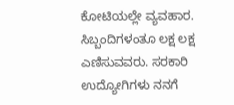ಕೋಟಿಯಲ್ಲೇ ವ್ಯವಹಾರ. ಸಿಬ್ಬಂದಿಗಳಂತೂ ಲಕ್ಷ ಲಕ್ಷ ಎಣಿಸುವವರು. ಸರಕಾರಿ ಉದ್ಯೋಗಿಗಳು ನನಗೆ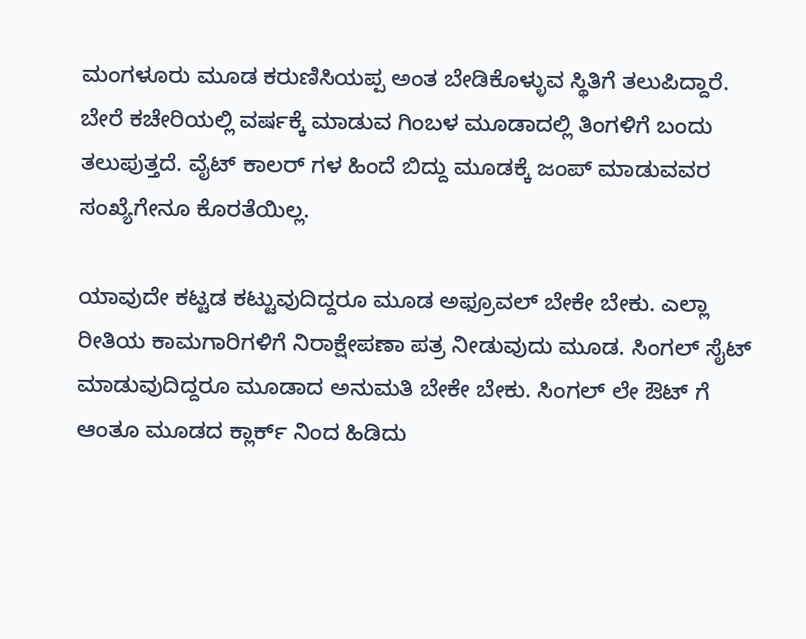ಮಂಗಳೂರು ಮೂಡ ಕರುಣಿಸಿಯಪ್ಪ ಅಂತ ಬೇಡಿಕೊಳ್ಳುವ ಸ್ಥಿತಿಗೆ ತಲುಪಿದ್ದಾರೆ. ಬೇರೆ ಕಚೇರಿಯಲ್ಲಿ ವರ್ಷಕ್ಕೆ ಮಾಡುವ ಗಿಂಬಳ ಮೂಡಾದಲ್ಲಿ ತಿಂಗಳಿಗೆ ಬಂದು ತಲುಪುತ್ತದೆ. ವೈಟ್ ಕಾಲರ್ ಗಳ ಹಿಂದೆ ಬಿದ್ದು ಮೂಡಕ್ಕೆ ಜಂಪ್ ಮಾಡುವವರ ಸಂಖ್ಯೆಗೇನೂ ಕೊರತೆಯಿಲ್ಲ.

ಯಾವುದೇ ಕಟ್ಟಡ ಕಟ್ಟುವುದಿದ್ದರೂ ಮೂಡ ಅಫ್ರೂವಲ್ ಬೇಕೇ ಬೇಕು. ಎಲ್ಲಾ ರೀತಿಯ ಕಾಮಗಾರಿಗಳಿಗೆ ನಿರಾಕ್ಷೇಪಣಾ ಪತ್ರ ನೀಡುವುದು ಮೂಡ. ಸಿಂಗಲ್ ಸೈಟ್ ಮಾಡುವುದಿದ್ದರೂ ಮೂಡಾದ ಅನುಮತಿ ಬೇಕೇ ಬೇಕು. ಸಿಂಗಲ್ ಲೇ ಔಟ್ ಗೆ ಆಂತೂ ಮೂಡದ ಕ್ಲಾರ್ಕ್ ನಿಂದ ಹಿಡಿದು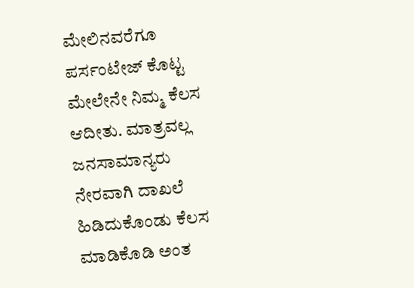ಮೇಲಿನವರೆಗೂ ಪರ್ಸಂಟೇಜ್ ಕೊಟ್ಟ ಮೇಲೇನೇ ನಿಮ್ಮ ಕೆಲಸ ಆದೀತು. ಮಾತ್ರವಲ್ಲ ಜನಸಾಮಾನ್ಯರು ನೇರವಾಗಿ ದಾಖಲೆ ಹಿಡಿದುಕೊಂಡು ಕೆಲಸ ಮಾಡಿಕೊಡಿ ಅಂತ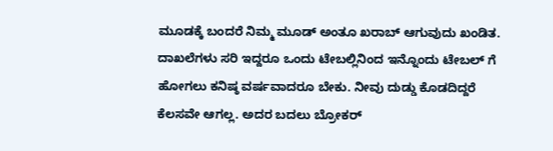ಮೂಡಕ್ಕೆ ಬಂದರೆ ನಿಮ್ಮ ಮೂಡ್ ಅಂತೂ ಖರಾಬ್ ಆಗುವುದು ಖಂಡಿತ. ದಾಖಲೆಗಳು ಸರಿ ಇದ್ದರೂ ಒಂದು ಟೇಬಲ್ಲಿನಿಂದ ಇನ್ನೊಂದು ಟೇಬಲ್ ಗೆ ಹೋಗಲು ಕನಿಷ್ಠ ವರ್ಷವಾದರೂ ಬೇಕು. ನೀವು ದುಡ್ಡು ಕೊಡದಿದ್ದರೆ ಕೆಲಸವೇ ಆಗಲ್ಲ. ಅದರ ಬದಲು ಬ್ರೋಕರ್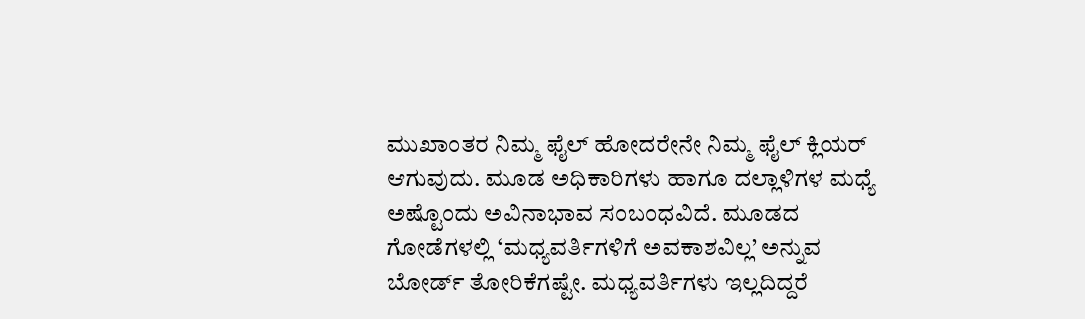ಮುಖಾಂತರ ನಿಮ್ಮ ಫೈಲ್ ಹೋದರೇನೇ ನಿಮ್ಮ ಫೈಲ್ ಕ್ಲಿಯರ್ ಆಗುವುದು. ಮೂಡ ಅಧಿಕಾರಿಗಳು ಹಾಗೂ ದಲ್ಲಾಳಿಗಳ ಮಧ್ಯೆ ಅಷ್ಟೊಂದು ಅವಿನಾಭಾವ ಸಂಬಂಧವಿದೆ. ಮೂಡದ ಗೋಡೆಗಳಲ್ಲಿ ‘ಮಧ್ಯವರ್ತಿಗಳಿಗೆ ಅವಕಾಶವಿಲ್ಲ’ ಅನ್ನುವ ಬೋರ್ಡ್ ತೋರಿಕೆಗಷ್ಟೇ. ಮಧ್ಯವರ್ತಿಗಳು ಇಲ್ಲದಿದ್ದರೆ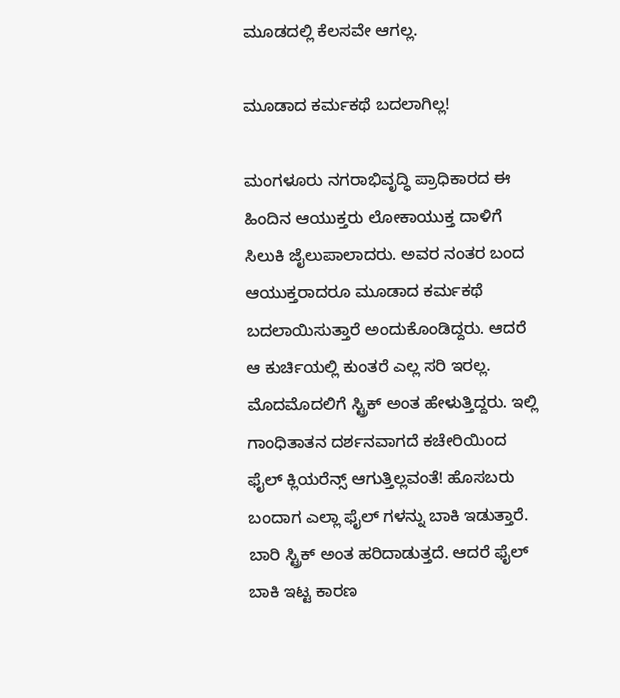ಮೂಡದಲ್ಲಿ ಕೆಲಸವೇ ಆಗಲ್ಲ.

ಮೂಡಾದ ಕರ್ಮಕಥೆ ಬದಲಾಗಿಲ್ಲ!

ಮಂಗಳೂರು ನಗರಾಭಿವೃದ್ಧಿ ಪ್ರಾಧಿಕಾರದ ಈ ಹಿಂದಿನ ಆಯುಕ್ತರು ಲೋಕಾಯುಕ್ತ ದಾಳಿಗೆ ಸಿಲುಕಿ ಜೈಲುಪಾಲಾದರು. ಅವರ ನಂತರ ಬಂದ ಆಯುಕ್ತರಾದರೂ ಮೂಡಾದ ಕರ್ಮಕಥೆ ಬದಲಾಯಿಸುತ್ತಾರೆ ಅಂದುಕೊಂಡಿದ್ದರು. ಆದರೆ ಆ ಕುರ್ಚಿಯಲ್ಲಿ ಕುಂತರೆ ಎಲ್ಲ ಸರಿ ಇರಲ್ಲ. ಮೊದಮೊದಲಿಗೆ ಸ್ಟ್ರಿಕ್ ಅಂತ ಹೇಳುತ್ತಿದ್ದರು. ಇಲ್ಲಿ ಗಾಂಧಿತಾತನ ದರ್ಶನವಾಗದೆ ಕಚೇರಿಯಿಂದ ಫೈಲ್ ಕ್ಲಿಯರೆನ್ಸ್ ಆಗುತ್ತಿಲ್ಲವಂತೆ! ಹೊಸಬರು ಬಂದಾಗ ಎಲ್ಲಾ ಫೈಲ್ ಗಳನ್ನು ಬಾಕಿ ಇಡುತ್ತಾರೆ. ಬಾರಿ ಸ್ಟ್ರಿಕ್ ಅಂತ ಹರಿದಾಡುತ್ತದೆ. ಆದರೆ ಫೈಲ್ ಬಾಕಿ ಇಟ್ಟ ಕಾರಣ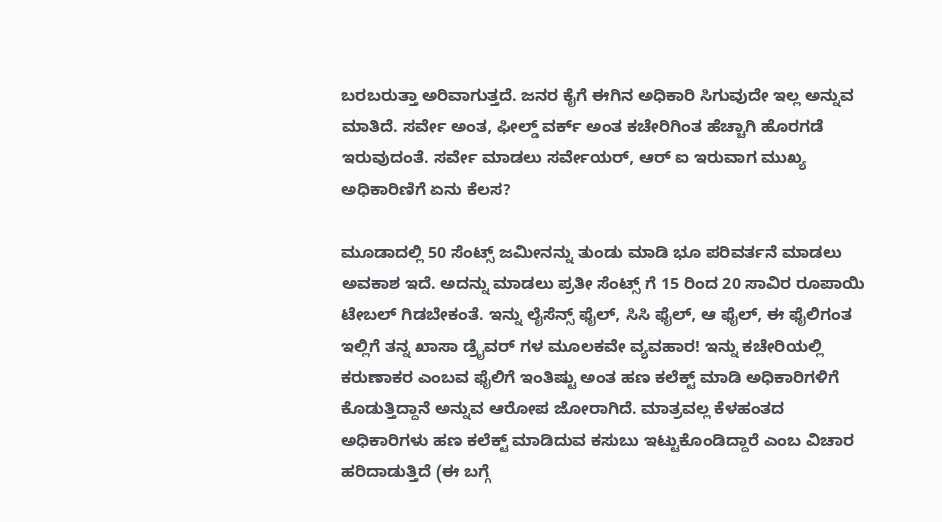ಬರಬರುತ್ತಾ ಅರಿವಾಗುತ್ತದೆ. ಜನರ ಕೈಗೆ ಈಗಿನ ಅಧಿಕಾರಿ ಸಿಗುವುದೇ ಇಲ್ಲ ಅನ್ನುವ ಮಾತಿದೆ. ಸರ್ವೇ ಅಂತ, ಫೀಲ್ಡ್ ವರ್ಕ್ ಅಂತ ಕಚೇರಿಗಿಂತ ಹೆಚ್ಚಾಗಿ ಹೊರಗಡೆ ಇರುವುದಂತೆ. ಸರ್ವೇ ಮಾಡಲು ಸರ್ವೇಯರ್, ಆರ್ ಐ ಇರುವಾಗ ಮುಖ್ಯ ಅಧಿಕಾರಿಣಿಗೆ ಏನು ಕೆಲಸ?

ಮೂಡಾದಲ್ಲಿ 50 ಸೆಂಟ್ಸ್ ಜಮೀನನ್ನು ತುಂಡು ಮಾಡಿ ಭೂ ಪರಿವರ್ತನೆ ಮಾಡಲು ಅವಕಾಶ ಇದೆ. ಅದನ್ನು ಮಾಡಲು ಪ್ರತೀ ಸೆಂಟ್ಸ್ ಗೆ 15 ರಿಂದ 20 ಸಾವಿರ ರೂಪಾಯಿ ಟೇಬಲ್ ಗಿಡಬೇಕಂತೆ. ಇನ್ನು ಲೈಸೆನ್ಸ್ ಫೈಲ್, ಸಿಸಿ ಫೈಲ್, ಆ ಫೈಲ್, ಈ ಫೈಲಿಗಂತ ಇಲ್ಲಿಗೆ ತನ್ನ ಖಾಸಾ ಡ್ರೈವರ್ ಗಳ ಮೂಲಕವೇ ವ್ಯವಹಾರ! ಇನ್ನು ಕಚೇರಿಯಲ್ಲಿ ಕರುಣಾಕರ ಎಂಬವ ಫೈಲಿಗೆ ಇಂತಿಷ್ಟು ಅಂತ ಹಣ ಕಲೆಕ್ಟ್ ಮಾಡಿ ಅಧಿಕಾರಿಗಳಿಗೆ ಕೊಡುತ್ತಿದ್ದಾನೆ ಅನ್ನುವ ಆರೋಪ ಜೋರಾಗಿದೆ. ಮಾತ್ರವಲ್ಲ ಕೆಳಹಂತದ ಅಧಿಕಾರಿಗಳು ಹಣ ಕಲೆಕ್ಟ್ ಮಾಡಿದುವ ಕಸುಬು ಇಟ್ಟುಕೊಂಡಿದ್ದಾರೆ ಎಂಬ ವಿಚಾರ ಹರಿದಾಡುತ್ತಿದೆ (ಈ ಬಗ್ಗೆ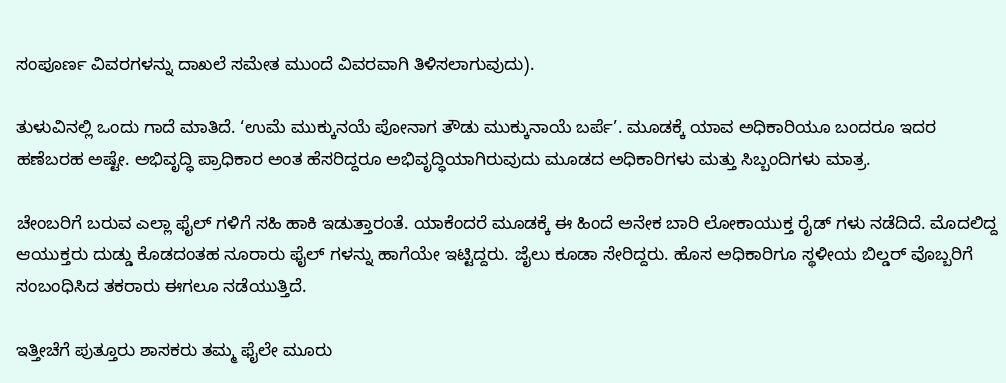ಸಂಪೂರ್ಣ ವಿವರಗಳನ್ನು ದಾಖಲೆ ಸಮೇತ ಮುಂದೆ ವಿವರವಾಗಿ ತಿಳಿಸಲಾಗುವುದು).

ತುಳುವಿನಲ್ಲಿ ಒಂದು ಗಾದೆ ಮಾತಿದೆ. ‘ಉಮೆ ಮುಕ್ಕುನಯೆ ಪೋನಾಗ ತೌಡು ಮುಕ್ಕುನಾಯೆ ಬರ್ಪೆ’. ಮೂಡಕ್ಕೆ ಯಾವ ಅಧಿಕಾರಿಯೂ ಬಂದರೂ ಇದರ ಹಣೆಬರಹ ಅಷ್ಟೇ. ಅಭಿವೃದ್ಧಿ ಪ್ರಾಧಿಕಾರ ಅಂತ ಹೆಸರಿದ್ದರೂ ಅಭಿವೃದ್ಧಿಯಾಗಿರುವುದು ಮೂಡದ ಅಧಿಕಾರಿಗಳು ಮತ್ತು ಸಿಬ್ಬಂದಿಗಳು ಮಾತ್ರ.

ಚೇಂಬರಿಗೆ ಬರುವ ಎಲ್ಲಾ ಫೈಲ್ ಗಳಿಗೆ ಸಹಿ ಹಾಕಿ ಇಡುತ್ತಾರಂತೆ. ಯಾಕೆಂದರೆ ಮೂಡಕ್ಕೆ ಈ ಹಿಂದೆ ಅನೇಕ ಬಾರಿ ಲೋಕಾಯುಕ್ತ ರೈಡ್ ಗಳು ನಡೆದಿದೆ. ಮೊದಲಿದ್ದ ಆಯುಕ್ತರು ದುಡ್ಡು ಕೊಡದಂತಹ ನೂರಾರು ಫೈಲ್ ಗಳನ್ನು ಹಾಗೆಯೇ ಇಟ್ಟಿದ್ದರು. ಜೈಲು ಕೂಡಾ ಸೇರಿದ್ದರು. ಹೊಸ ಅಧಿಕಾರಿಗೂ ಸ್ಥಳೀಯ ಬಿಲ್ಡರ್ ವೊಬ್ಬರಿಗೆ ಸಂಬಂಧಿಸಿದ ತಕರಾರು ಈಗಲೂ ನಡೆಯುತ್ತಿದೆ.

ಇತ್ತೀಚೆಗೆ ಪುತ್ತೂರು ಶಾಸಕರು ತಮ್ಮ ಫೈಲೇ ಮೂರು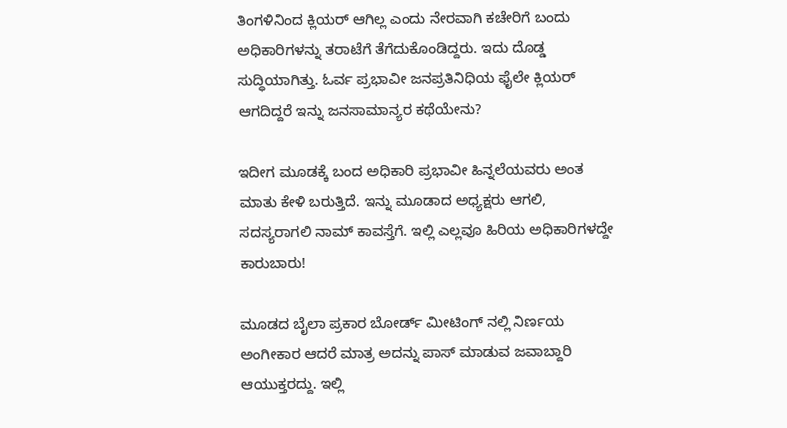ತಿಂಗಳಿನಿಂದ ಕ್ಲಿಯರ್ ಆಗಿಲ್ಲ ಎಂದು ನೇರವಾಗಿ ಕಚೇರಿಗೆ ಬಂದು ಅಧಿಕಾರಿಗಳನ್ನು ತರಾಟೆಗೆ ತೆಗೆದುಕೊಂಡಿದ್ದರು. ಇದು ದೊಡ್ಡ ಸುದ್ಧಿಯಾಗಿತ್ತು. ಓರ್ವ ಪ್ರಭಾವೀ ಜನಪ್ರತಿನಿಧಿಯ ಫೈಲೇ ಕ್ಲಿಯರ್ ಆಗದಿದ್ದರೆ ಇನ್ನು ಜನಸಾಮಾನ್ಯರ ಕಥೆಯೇನು?

ಇದೀಗ ಮೂಡಕ್ಕೆ ಬಂದ ಅಧಿಕಾರಿ ಪ್ರಭಾವೀ ಹಿನ್ನಲೆಯವರು ಅಂತ ಮಾತು ಕೇಳಿ ಬರುತ್ತಿದೆ. ಇನ್ನು ಮೂಡಾದ ಅಧ್ಯಕ್ಷರು ಆಗಲಿ, ಸದಸ್ಯರಾಗಲಿ ನಾಮ್ ಕಾವಸ್ತೆಗೆ. ಇಲ್ಲಿ ಎಲ್ಲವೂ ಹಿರಿಯ ಅಧಿಕಾರಿಗಳದ್ದೇ ಕಾರುಬಾರು!

ಮೂಡದ ಬೈಲಾ ಪ್ರಕಾರ ಬೋರ್ಡ್ ಮೀಟಿಂಗ್ ನಲ್ಲಿ ನಿರ್ಣಯ ಅಂಗೀಕಾರ ಆದರೆ ಮಾತ್ರ ಅದನ್ನು ಪಾಸ್ ಮಾಡುವ ಜವಾಬ್ದಾರಿ ಆಯುಕ್ತರದ್ದು. ಇಲ್ಲಿ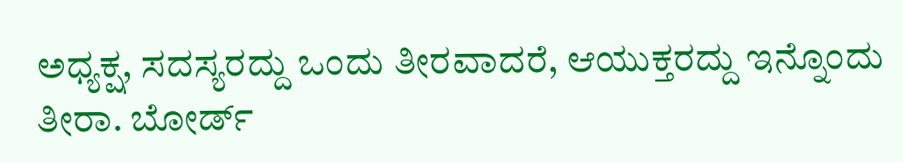ಅಧ್ಯಕ್ಷ, ಸದಸ್ಯರದ್ದು ಒಂದು ತೀರವಾದರೆ, ಆಯುಕ್ತರದ್ದು ಇನ್ನೊಂದು ತೀರಾ. ಬೋರ್ಡ್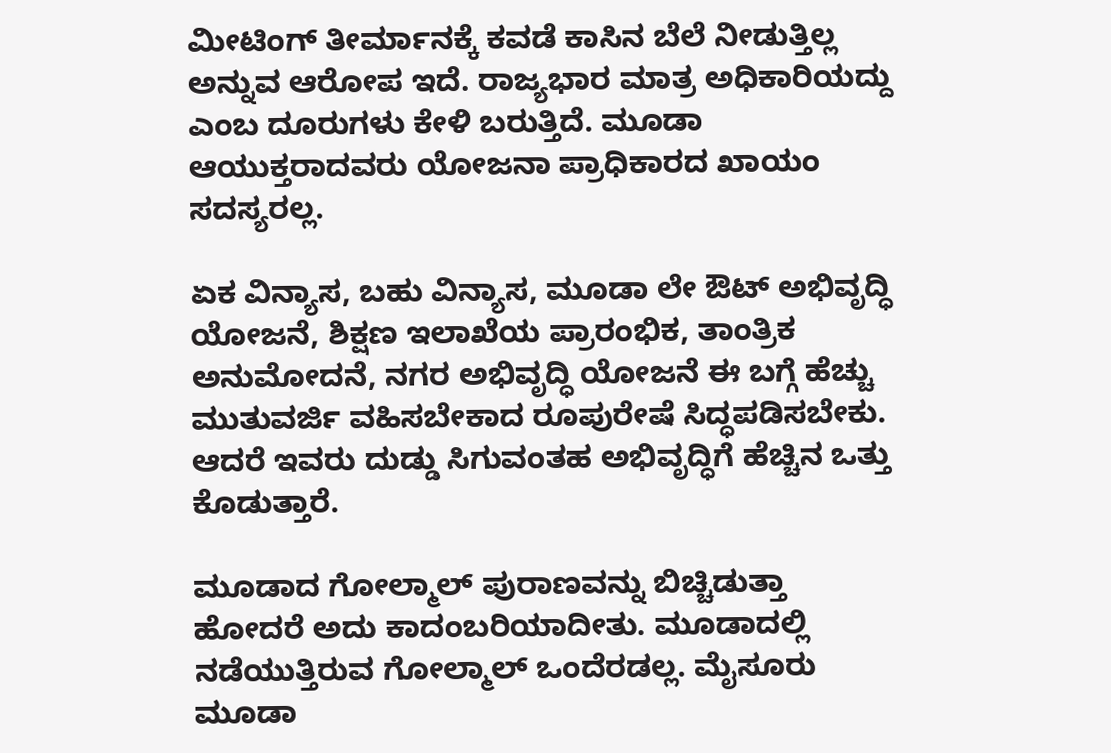ಮೀಟಿಂಗ್ ತೀರ್ಮಾನಕ್ಕೆ ಕವಡೆ ಕಾಸಿನ ಬೆಲೆ ನೀಡುತ್ತಿಲ್ಲ ಅನ್ನುವ ಆರೋಪ ಇದೆ. ರಾಜ್ಯಭಾರ ಮಾತ್ರ ಅಧಿಕಾರಿಯದ್ದು ಎಂಬ ದೂರುಗಳು ಕೇಳಿ ಬರುತ್ತಿದೆ. ಮೂಡಾ ಆಯುಕ್ತರಾದವರು ಯೋಜನಾ ಪ್ರಾಧಿಕಾರದ ಖಾಯಂ ಸದಸ್ಯರಲ್ಲ.

ಏಕ ವಿನ್ಯಾಸ, ಬಹು ವಿನ್ಯಾಸ, ಮೂಡಾ ಲೇ ಔಟ್ ಅಭಿವೃದ್ಧಿ ಯೋಜನೆ, ಶಿಕ್ಷಣ ಇಲಾಖೆಯ ಪ್ರಾರಂಭಿಕ, ತಾಂತ್ರಿಕ ಅನುಮೋದನೆ, ನಗರ ಅಭಿವೃದ್ಧಿ ಯೋಜನೆ ಈ ಬಗ್ಗೆ ಹೆಚ್ಚು ಮುತುವರ್ಜಿ ವಹಿಸಬೇಕಾದ ರೂಪುರೇಷೆ ಸಿದ್ಧಪಡಿಸಬೇಕು. ಆದರೆ ಇವರು ದುಡ್ಡು ಸಿಗುವಂತಹ ಅಭಿವೃದ್ಧಿಗೆ ಹೆಚ್ಚಿನ ಒತ್ತು ಕೊಡುತ್ತಾರೆ.

ಮೂಡಾದ ಗೋಲ್ಮಾಲ್ ಪುರಾಣವನ್ನು ಬಿಚ್ಚಿಡುತ್ತಾ ಹೋದರೆ ಅದು ಕಾದಂಬರಿಯಾದೀತು. ಮೂಡಾದಲ್ಲಿ ನಡೆಯುತ್ತಿರುವ ಗೋಲ್ಮಾಲ್ ಒಂದೆರಡಲ್ಲ. ಮೈಸೂರು ಮೂಡಾ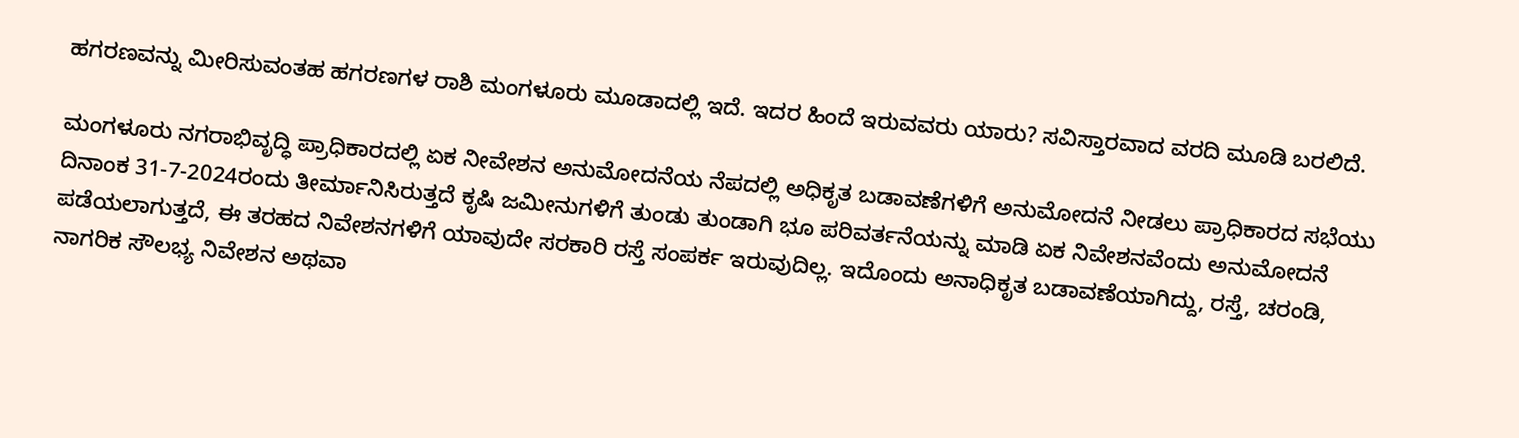ಹಗರಣವನ್ನು ಮೀರಿಸುವಂತಹ ಹಗರಣಗಳ ರಾಶಿ ಮಂಗಳೂರು ಮೂಡಾದಲ್ಲಿ ಇದೆ. ಇದರ ಹಿಂದೆ ಇರುವವರು ಯಾರು? ಸವಿಸ್ತಾರವಾದ ವರದಿ ಮೂಡಿ ಬರಲಿದೆ.

ಮಂಗಳೂರು ನಗರಾಭಿವೃದ್ಧಿ ಪ್ರಾಧಿಕಾರದಲ್ಲಿ ಏಕ ನೀವೇಶನ ಅನುಮೋದನೆಯ ನೆಪದಲ್ಲಿ ಅಧಿಕೃತ ಬಡಾವಣೆಗಳಿಗೆ ಅನುಮೋದನೆ ನೀಡಲು ಪ್ರಾಧಿಕಾರದ ಸಭೆಯು ದಿನಾಂಕ 31-7-2024ರಂದು ತೀರ್ಮಾನಿಸಿರುತ್ತದೆ ಕೃಷಿ ಜಮೀನುಗಳಿಗೆ ತುಂಡು ತುಂಡಾಗಿ ಭೂ ಪರಿವರ್ತನೆಯನ್ನು ಮಾಡಿ ಏಕ ನಿವೇಶನವೆಂದು ಅನುಮೋದನೆ ಪಡೆಯಲಾಗುತ್ತದೆ, ಈ ತರಹದ ನಿವೇಶನಗಳಿಗೆ ಯಾವುದೇ ಸರಕಾರಿ ರಸ್ತೆ ಸಂಪರ್ಕ ಇರುವುದಿಲ್ಲ. ಇದೊಂದು ಅನಾಧಿಕೃತ ಬಡಾವಣೆಯಾಗಿದ್ದು, ರಸ್ತೆ, ಚರಂಡಿ, ನಾಗರಿಕ ಸೌಲಭ್ಯ ನಿವೇಶನ ಅಥವಾ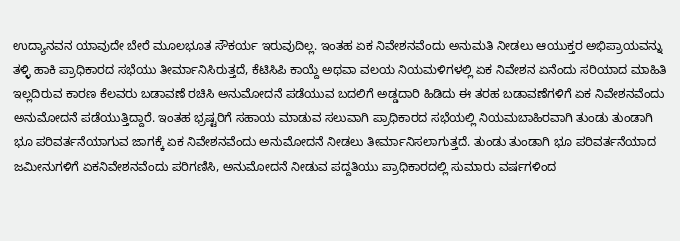ಉದ್ಯಾನವನ ಯಾವುದೇ ಬೇರೆ ಮೂಲಭೂತ ಸೌಕರ್ಯ ಇರುವುದಿಲ್ಲ. ಇಂತಹ ಏಕ ನಿವೇಶನವೆಂದು ಅನುಮತಿ ನೀಡಲು ಆಯುಕ್ತರ ಅಭಿಪ್ರಾಯವನ್ನು ತಳ್ಳಿ ಹಾಕಿ ಪ್ರಾಧಿಕಾರದ ಸಭೆಯು ತೀರ್ಮಾನಿಸಿರುತ್ತದೆ, ಕೆಟಿಸಿಪಿ ಕಾಯ್ದೆ ಅಥವಾ ವಲಯ ನಿಯಮಳಿಗಳಲ್ಲಿ ಏಕ ನಿವೇಶನ ಏನೆಂದು ಸರಿಯಾದ ಮಾಹಿತಿ ಇಲ್ಲದಿರುವ ಕಾರಣ ಕೆಲವರು ಬಡಾವಣೆ ರಚಿಸಿ ಅನುಮೋದನೆ ಪಡೆಯುವ ಬದಲಿಗೆ ಅಡ್ಡದಾರಿ ಹಿಡಿದು ಈ ತರಹ ಬಡಾವಣೆಗಳಿಗೆ ಏಕ ನಿವೇಶನವೆಂದು ಅನುಮೋದನೆ ಪಡೆಯುತ್ತಿದ್ದಾರೆ. ಇಂತಹ ಭ್ರಷ್ಟರಿಗೆ ಸಹಾಯ ಮಾಡುವ ಸಲುವಾಗಿ ಪ್ರಾಧಿಕಾರದ ಸಭೆಯಲ್ಲಿ ನಿಯಮಬಾಹಿರವಾಗಿ ತುಂಡು ತುಂಡಾಗಿ ಭೂ ಪರಿವರ್ತನೆಯಾಗುವ ಜಾಗಕ್ಕೆ ಏಕ ನಿವೇಶನವೆಂದು ಅನುಮೋದನೆ ನೀಡಲು ತೀರ್ಮಾನಿಸಲಾಗುತ್ತದೆ. ತುಂಡು ತುಂಡಾಗಿ ಭೂ ಪರಿವರ್ತನೆಯಾದ ಜಮೀನುಗಳಿಗೆ ಏಕನಿವೇಶನವೆಂದು ಪರಿಗಣಿಸಿ, ಅನುಮೋದನೆ ನೀಡುವ ಪದ್ದತಿಯು ಪ್ರಾಧಿಕಾರದಲ್ಲಿ ಸುಮಾರು ವರ್ಷಗಳಿಂದ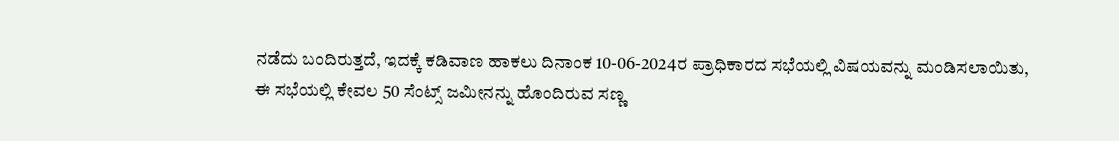ನಡೆದು ಬಂದಿರುತ್ತದೆ, ಇದಕ್ಕೆ ಕಡಿವಾಣ ಹಾಕಲು ದಿನಾಂಕ 10-06-2024ರ ಪ್ರಾಧಿಕಾರದ ಸಭೆಯಲ್ಲಿ ವಿಷಯವನ್ನು ಮಂಡಿಸಲಾಯಿತು, ಈ ಸಭೆಯಲ್ಲಿ ಕೇವಲ 50 ಸೆಂಟ್ಸ್ ಜಮೀನನ್ನು ಹೊಂದಿರುವ ಸಣ್ಣ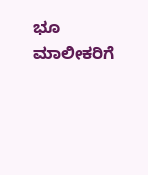ಭೂ ಮಾಲೀಕರಿಗೆ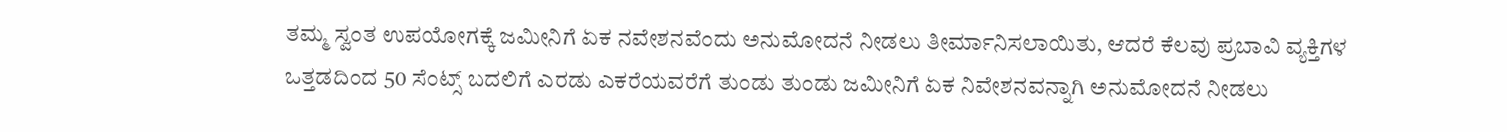ತಮ್ಮ ಸ್ವಂತ ಉಪಯೋಗಕ್ಕೆ ಜಮೀನಿಗೆ ಏಕ ನವೇಶನವೆಂದು ಅನುಮೋದನೆ ನೀಡಲು ತೀರ್ಮಾನಿಸಲಾಯಿತು, ಆದರೆ ಕೆಲವು ಪ್ರಬಾವಿ ವ್ಯಕ್ತಿಗಳ ಒತ್ತಡದಿಂದ 50 ಸೆಂಟ್ಸ್ ಬದಲಿಗೆ ಎರಡು ಎಕರೆಯವರೆಗೆ ತುಂಡು ತುಂಡು ಜಮೀನಿಗೆ ಏಕ ನಿವೇಶನವನ್ನಾಗಿ ಅನುಮೋದನೆ ನೀಡಲು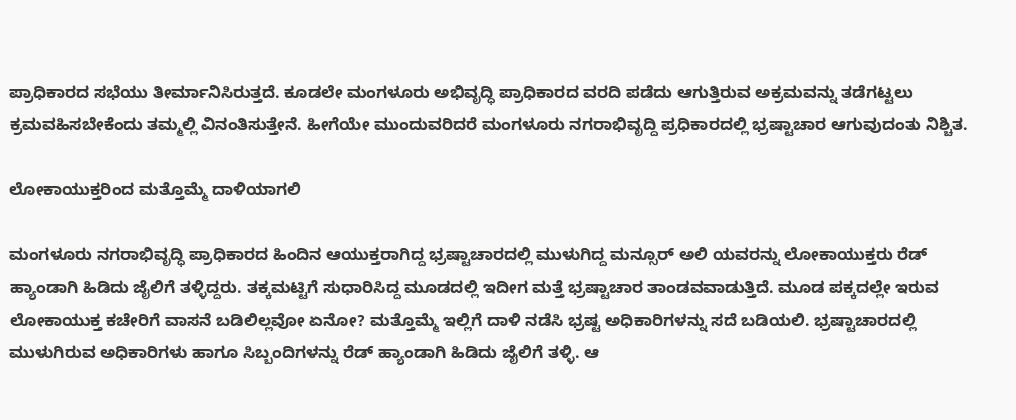ಪ್ರಾಧಿಕಾರದ ಸಭೆಯು ತೀರ್ಮಾನಿಸಿರುತ್ತದೆ. ಕೂಡಲೇ ಮಂಗಳೂರು ಅಭಿವೃದ್ಧಿ ಪ್ರಾಧಿಕಾರದ ವರದಿ ಪಡೆದು ಆಗುತ್ತಿರುವ ಅಕ್ರಮವನ್ನು ತಡೆಗಟ್ಟಲು ಕ್ರಮವಹಿಸಬೇಕೆಂದು ತಮ್ಮಲ್ಲಿ ವಿನಂತಿಸುತ್ತೇನೆ. ಹೀಗೆಯೇ ಮುಂದುವರಿದರೆ ಮಂಗಳೂರು ನಗರಾಭಿವೃದ್ದಿ ಪ್ರಧಿಕಾರದಲ್ಲಿ ಭ್ರಷ್ಟಾಚಾರ ಆಗುವುದಂತು ನಿಶ್ಚಿತ.

ಲೋಕಾಯುಕ್ತರಿಂದ ಮತ್ತೊಮ್ಮೆ ದಾಳಿಯಾಗಲಿ

ಮಂಗಳೂರು ನಗರಾಭಿವೃದ್ಧಿ ಪ್ರಾಧಿಕಾರದ ಹಿಂದಿನ ಆಯುಕ್ತರಾಗಿದ್ದ ಭ್ರಷ್ಟಾಚಾರದಲ್ಲಿ ಮುಳುಗಿದ್ದ ಮನ್ಸೂರ್ ಅಲಿ ಯವರನ್ನು ಲೋಕಾಯುಕ್ತರು ರೆಡ್ ಹ್ಯಾಂಡಾಗಿ ಹಿಡಿದು ಜೈಲಿಗೆ ತಳ್ಳಿದ್ದರು. ತಕ್ಕಮಟ್ಟಿಗೆ ಸುಧಾರಿಸಿದ್ದ ಮೂಡದಲ್ಲಿ ಇದೀಗ ಮತ್ತೆ ಭ್ರಷ್ಟಾಚಾರ ತಾಂಡವವಾಡುತ್ತಿದೆ. ಮೂಡ ಪಕ್ಕದಲ್ಲೇ ಇರುವ ಲೋಕಾಯುಕ್ತ ಕಚೇರಿಗೆ ವಾಸನೆ ಬಡಿಲಿಲ್ಲವೋ ಏನೋ? ಮತ್ತೊಮ್ಮೆ ಇಲ್ಲಿಗೆ ದಾಳಿ ನಡೆಸಿ ಭ್ರಷ್ಟ ಅಧಿಕಾರಿಗಳನ್ನು ಸದೆ ಬಡಿಯಲಿ. ಭ್ರಷ್ಟಾಚಾರದಲ್ಲಿ ಮುಳುಗಿರುವ ಅಧಿಕಾರಿಗಳು ಹಾಗೂ ಸಿಬ್ಬಂದಿಗಳನ್ನು ರೆಡ್ ಹ್ಯಾಂಡಾಗಿ ಹಿಡಿದು ಜೈಲಿಗೆ ತಳ್ಳಿ. ಆ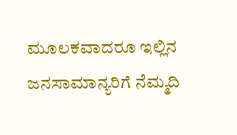ಮೂಲಕವಾದರೂ ಇಲ್ಲಿನ ಜನಸಾಮಾನ್ಯರಿಗೆ ನೆಮ್ಮದಿ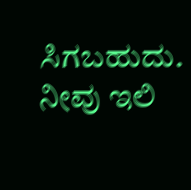ಸಿಗಬಹುದು. ನೀವು ಇಲಿ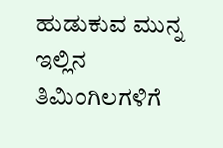ಹುಡುಕುವ ಮುನ್ನ ಇಲ್ಲಿನ ತಿಮಿಂಗಿಲಗಳಿಗೆ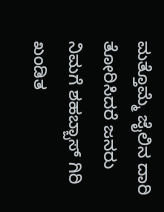ಮತ್ತೊಮ್ಮೆ ಜೈಲಿನ ದಾರಿ ತೋರಿಸಿದರೆ ಜನರು ನಿಮಗೆ ಶಹಬ್ಬಾಸ್ ಗಿರಿ ಖಂಡಿತ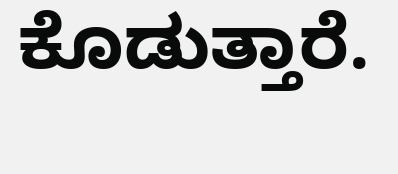ಕೊಡುತ್ತಾರೆ.